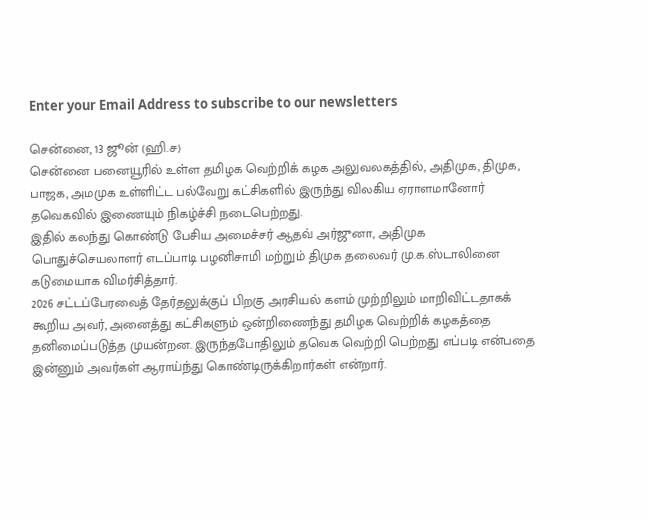Enter your Email Address to subscribe to our newsletters

சென்னை, 13 ஜூன் (ஹி.ச)
சென்னை பனையூரில் உள்ள தமிழக வெற்றிக் கழக அலுவலகத்தில், அதிமுக, திமுக, பாஜக, அமமுக உள்ளிட்ட பல்வேறு கட்சிகளில் இருந்து விலகிய ஏராளமானோர் தவெகவில் இணையும் நிகழ்ச்சி நடைபெற்றது.
இதில் கலந்து கொண்டு பேசிய அமைச்சர் ஆதவ் அர்ஜுனா, அதிமுக பொதுச்செயலாளர் எடப்பாடி பழனிசாமி மற்றும் திமுக தலைவர் மு.க.ஸ்டாலினை கடுமையாக விமர்சித்தார்.
2026 சட்டப்பேரவைத் தேர்தலுக்குப் பிறகு அரசியல் களம் முற்றிலும் மாறிவிட்டதாகக் கூறிய அவர், அனைத்து கட்சிகளும் ஒன்றிணைந்து தமிழக வெற்றிக் கழகத்தை தனிமைப்படுத்த முயன்றன. இருந்தபோதிலும் தவெக வெற்றி பெற்றது எப்படி என்பதை இன்னும் அவர்கள் ஆராய்ந்து கொண்டிருக்கிறார்கள் என்றார்.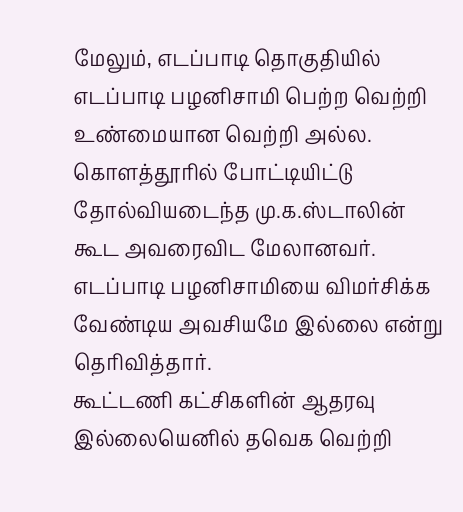மேலும், எடப்பாடி தொகுதியில் எடப்பாடி பழனிசாமி பெற்ற வெற்றி உண்மையான வெற்றி அல்ல. கொளத்தூரில் போட்டியிட்டு தோல்வியடைந்த மு.க.ஸ்டாலின் கூட அவரைவிட மேலானவர். எடப்பாடி பழனிசாமியை விமர்சிக்க வேண்டிய அவசியமே இல்லை என்று தெரிவித்தார்.
கூட்டணி கட்சிகளின் ஆதரவு இல்லையெனில் தவெக வெற்றி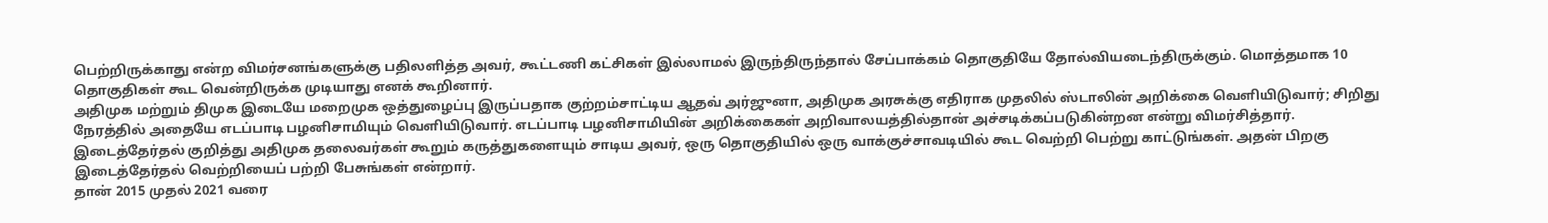பெற்றிருக்காது என்ற விமர்சனங்களுக்கு பதிலளித்த அவர், கூட்டணி கட்சிகள் இல்லாமல் இருந்திருந்தால் சேப்பாக்கம் தொகுதியே தோல்வியடைந்திருக்கும். மொத்தமாக 10 தொகுதிகள் கூட வென்றிருக்க முடியாது எனக் கூறினார்.
அதிமுக மற்றும் திமுக இடையே மறைமுக ஒத்துழைப்பு இருப்பதாக குற்றம்சாட்டிய ஆதவ் அர்ஜுனா, அதிமுக அரசுக்கு எதிராக முதலில் ஸ்டாலின் அறிக்கை வெளியிடுவார்; சிறிது நேரத்தில் அதையே எடப்பாடி பழனிசாமியும் வெளியிடுவார். எடப்பாடி பழனிசாமியின் அறிக்கைகள் அறிவாலயத்தில்தான் அச்சடிக்கப்படுகின்றன என்று விமர்சித்தார்.
இடைத்தேர்தல் குறித்து அதிமுக தலைவர்கள் கூறும் கருத்துகளையும் சாடிய அவர், ஒரு தொகுதியில் ஒரு வாக்குச்சாவடியில் கூட வெற்றி பெற்று காட்டுங்கள். அதன் பிறகு இடைத்தேர்தல் வெற்றியைப் பற்றி பேசுங்கள் என்றார்.
தான் 2015 முதல் 2021 வரை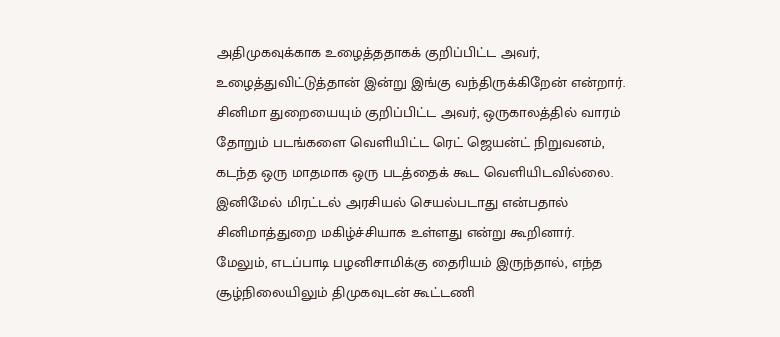அதிமுகவுக்காக உழைத்ததாகக் குறிப்பிட்ட அவர், உழைத்துவிட்டுத்தான் இன்று இங்கு வந்திருக்கிறேன் என்றார்.
சினிமா துறையையும் குறிப்பிட்ட அவர், ஒருகாலத்தில் வாரம் தோறும் படங்களை வெளியிட்ட ரெட் ஜெயன்ட் நிறுவனம், கடந்த ஒரு மாதமாக ஒரு படத்தைக் கூட வெளியிடவில்லை. இனிமேல் மிரட்டல் அரசியல் செயல்படாது என்பதால் சினிமாத்துறை மகிழ்ச்சியாக உள்ளது என்று கூறினார்.
மேலும், எடப்பாடி பழனிசாமிக்கு தைரியம் இருந்தால், எந்த சூழ்நிலையிலும் திமுகவுடன் கூட்டணி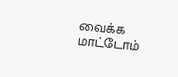வைக்க மாட்டோம்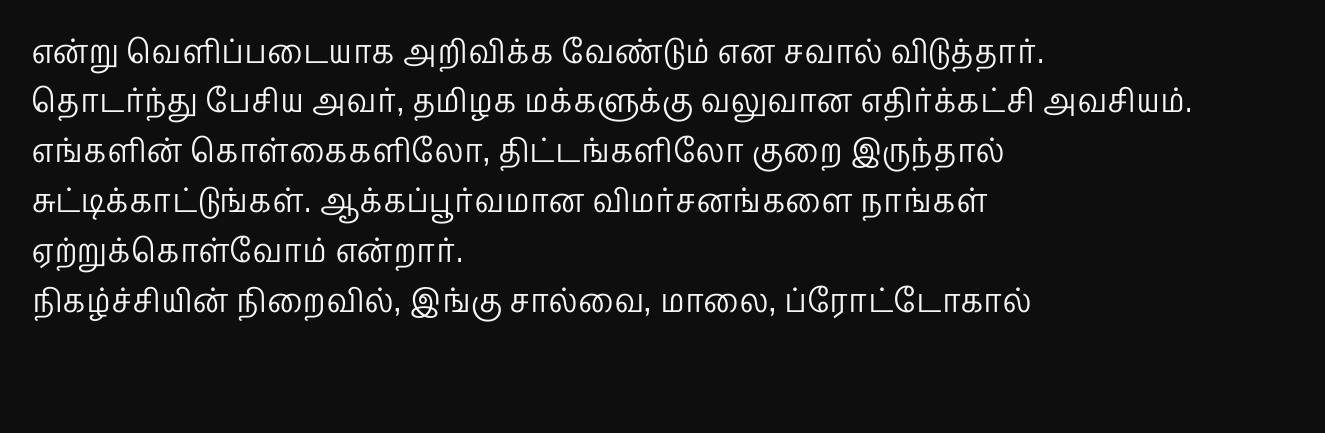என்று வெளிப்படையாக அறிவிக்க வேண்டும் என சவால் விடுத்தார்.
தொடர்ந்து பேசிய அவர், தமிழக மக்களுக்கு வலுவான எதிர்க்கட்சி அவசியம். எங்களின் கொள்கைகளிலோ, திட்டங்களிலோ குறை இருந்தால் சுட்டிக்காட்டுங்கள். ஆக்கப்பூர்வமான விமர்சனங்களை நாங்கள் ஏற்றுக்கொள்வோம் என்றார்.
நிகழ்ச்சியின் நிறைவில், இங்கு சால்வை, மாலை, ப்ரோட்டோகால்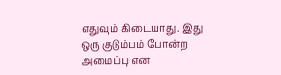எதுவும் கிடையாது. இது ஒரு குடும்பம் போன்ற அமைப்பு என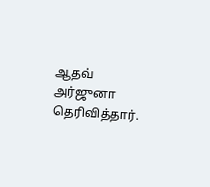ஆதவ் அர்ஜுனா தெரிவித்தார்.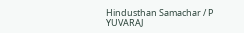Hindusthan Samachar / P YUVARAJ